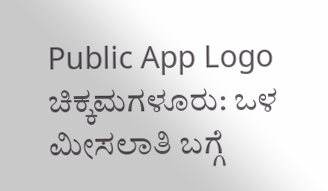Public App Logo
ಚಿಕ್ಕಮಗಳೂರು: ಒಳ ಮೀಸಲಾತಿ ಬಗ್ಗೆ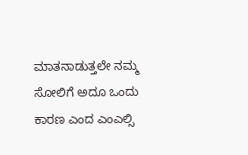ಮಾತನಾಡುತ್ತಲೇ ನಮ್ಮ ಸೋಲಿಗೆ ಅದೂ ಒಂದು ಕಾರಣ ಎಂದ ಎಂಎಲ್ಸಿ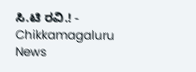ಸಿ.ಟಿ ರವಿ.! - Chikkamagaluru News